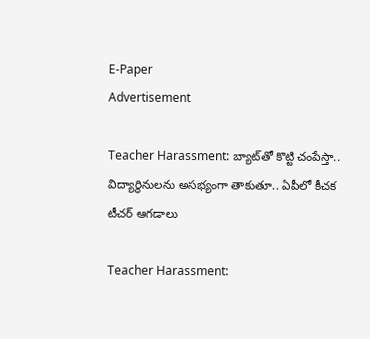E-Paper
Advertisement

Teacher Harassment: బ్యాట్‌తో కొట్టి చంపేస్తా.. విద్యార్థినులను అసభ్యంగా తాకుతూ.. ఏపీలో కీచక టీచర్ ఆగడాలు

Teacher Harassment: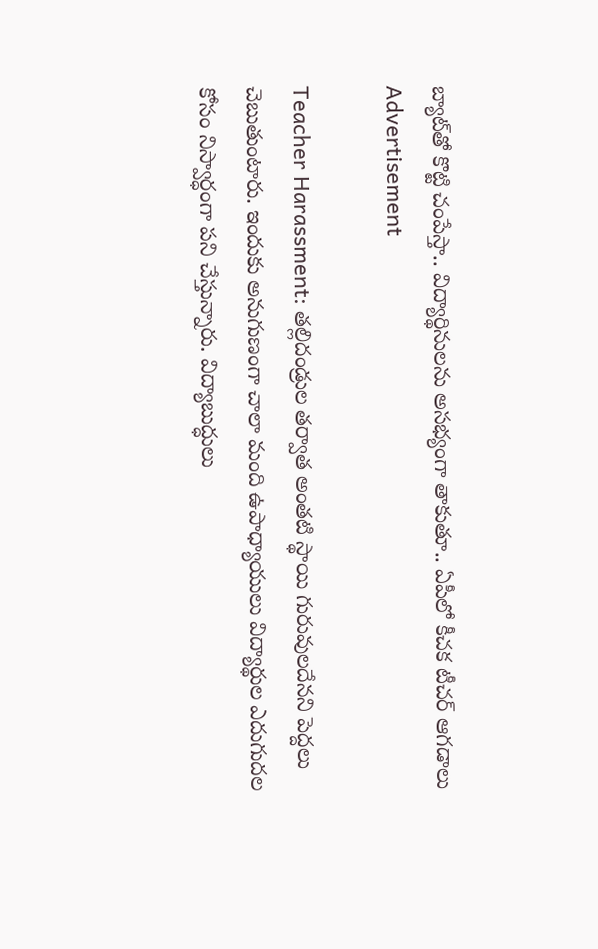బ్యాట్‌తో కొట్టి చంపేస్తా.. విద్యార్థినులను అసభ్యంగా తాకుతూ.. ఏపీలో కీచక టీచర్ ఆగడాలు
Advertisement

Teacher Harassment: తల్లిదండ్రుల తర్వాత అంతటి స్థాయి గురువులదేనని పెద్దలు చెబుతుంటారు. ఇందుకు అనుగుణంగా చాలా మంది ఉపాధ్యాయులు విద్యార్థుల ఎదుగుదల కోసం నిస్వార్ధంగా పని చేస్తున్నారు. విద్యాబుద్ధులు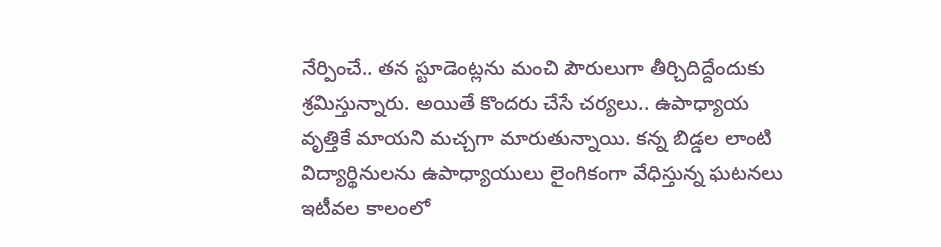నేర్పించే.. తన స్టూడెంట్లను మంచి పౌరులుగా తీర్చిదిద్దేందుకు శ్రమిస్తున్నారు. అయితే కొందరు చేసే చర్యలు.. ఉపాధ్యాయ వృత్తికే మాయని మచ్చగా మారుతున్నాయి. కన్న బిడ్డల లాంటి విద్యార్థినులను ఉపాధ్యాయులు లైంగికంగా వేధిస్తున్న ఘటనలు ఇటీవల కాలంలో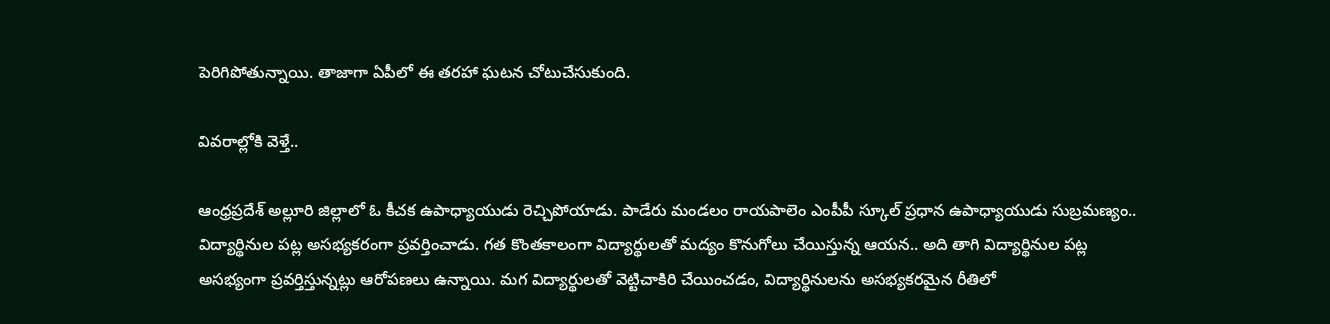పెరిగిపోతున్నాయి. తాజాగా ఏపీలో ఈ తరహా ఘటన చోటుచేసుకుంది.

వివరాల్లోకి వెళ్తే..

ఆంధ్రప్రదేశ్ అల్లూరి జిల్లాలో ఓ కీచక ఉపాధ్యాయుడు రెచ్చిపోయాడు. పాడేరు మండలం రాయపాలెం ఎంపీపీ స్కూల్ ప్రధాన ఉపాధ్యాయుడు సుబ్రమణ్యం.. విద్యార్థినుల పట్ల అసభ్యకరంగా ప్రవర్తించాడు. గత కొంతకాలంగా విద్యార్థులతో మద్యం కొనుగోలు చేయిస్తున్న ఆయన.. అది తాగి విద్యార్థినుల పట్ల అసభ్యంగా ప్రవర్తిస్తున్నట్లు ఆరోపణలు ఉన్నాయి. మగ విద్యార్థులతో వెట్టిచాకిరి చేయించడం, విద్యార్థినులను అసభ్యకరమైన రీతిలో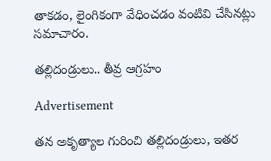తాకడం, లైంగికంగా వేధించడం వంటివి చేసినట్లు సమాచారం.

తల్లిదండ్రులు.. తీవ్ర ఆగ్రహం

Advertisement

తన అకృత్యాల గురించి తల్లిదండ్రులు, ఇతర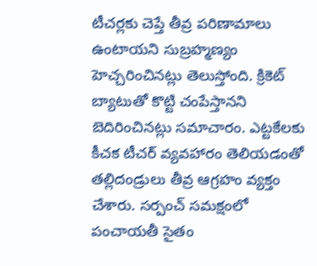టీచర్లకు చెప్తే తీవ్ర పరిణామాలు ఉంటాయని సుబ్రహ్మణ్యం హెచ్చరించినట్లు తెలుస్తోంది. క్రికెట్ బ్యాటుతో కొట్టి చంపేస్తానని బెదిరించినట్లు సమాచారం. ఎట్టకేలకు కీచక టీచర్ వ్యవహారం తెలియడంతో తల్లిదండ్రులు తీవ్ర ఆగ్రహం వ్యక్తం చేశారు. సర్పంచ్ సమక్షంలో పంచాయతీ సైతం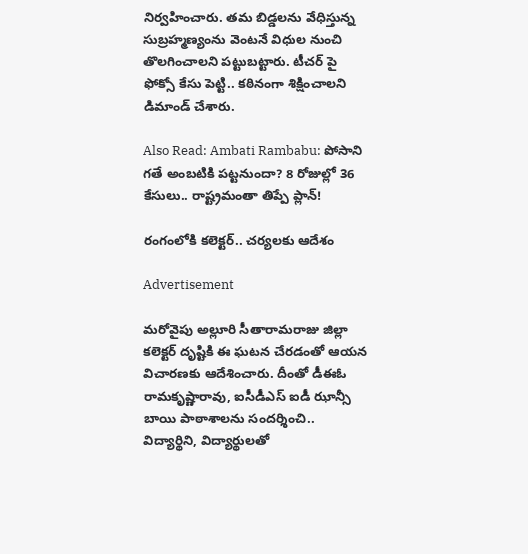నిర్వహించారు. తమ బిడ్డలను వేధిస్తున్న సుబ్రహ్మణ్యంను వెంటనే విధుల నుంచి తొలగించాలని పట్టుబట్టారు. టీచర్ పై ఫోక్సో కేసు పెట్టి.. కఠినంగా శిక్షించాలని డిమాండ్ చేశారు.

Also Read: Ambati Rambabu: పోసాని గతే అంబటికి పట్టనుందా? 8 రోజుల్లో 36 కేసులు.. రాష్ట్రమంతా తిప్పే ప్లాన్!

రంగంలోకి కలెక్టర్.. చర్యలకు ఆదేశం

Advertisement

మరోవైపు అల్లూరి సీతారామరాజు జిల్లా కలెక్టర్ దృష్టికి ఈ ఘటన చేరడంతో ఆయన విచారణకు ఆదేశించారు. దీంతో డీఈఓ రామకృష్ణారావు, ఐసీడీఎస్ ఐడీ ఝాన్సీ బాయి పాఠాశాలను సందర్శించి.. విద్యార్థిని, విద్యార్థులతో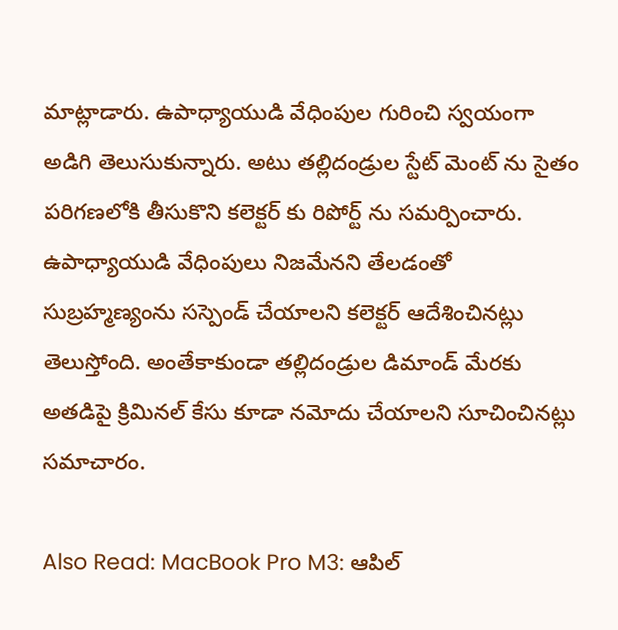మాట్లాడారు. ఉపాధ్యాయుడి వేధింపుల గురించి స్వయంగా అడిగి తెలుసుకున్నారు. అటు తల్లిదండ్రుల స్టేట్ మెంట్ ను సైతం పరిగణలోకి తీసుకొని కలెక్టర్ కు రిపోర్ట్ ను సమర్పించారు. ఉపాధ్యాయుడి వేధింపులు నిజమేనని తేలడంతో సుబ్రహ్మణ్యంను సస్పెండ్ చేయాలని కలెక్టర్ ఆదేశించినట్లు తెలుస్తోంది. అంతేకాకుండా తల్లిదండ్రుల డిమాండ్ మేరకు అతడిపై క్రిమినల్ కేసు కూడా నమోదు చేయాలని సూచించినట్లు సమాచారం.

Also Read: MacBook Pro M3: ఆపిల్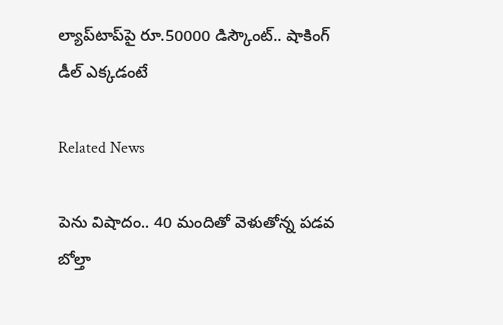ల్యాప్‌టాప్‌పై రూ.50000 డిస్కౌంట్.. షాకింగ్ డీల్ ఎక్కడంటే

Related News

పెను విషాదం.. 40 మందితో వెళుతోన్న ప‌డ‌వ బోల్తా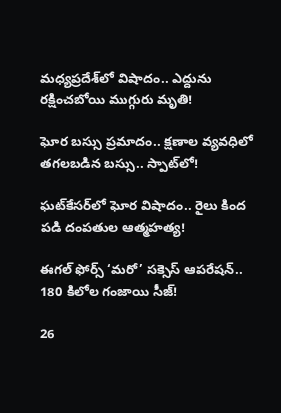మధ్యప్రదేశ్‌లో విషాదం.. ఎద్దును రక్షించబోయి ముగ్గురు మృతి!

ఘోర బస్సు ప్రమాదం.. క్షణాల వ్యవధిలో తగలబడిన బస్సు.. స్పాట్‌లో!

ఘట్‌కేసర్‌లో ఘోర విషాదం.. రైలు కింద పడి దంపతుల ఆత్మహత్య!

ఈగల్ ఫోర్స్ ‘మరో’ సక్సెస్ ఆపరేషన్.. 180 కిలోల గంజాయి సీజ్!

26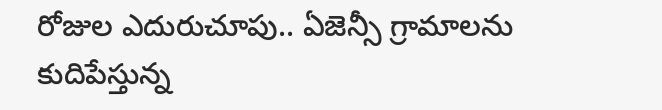రోజుల ఎదురుచూపు.. ఏజెన్సీ గ్రామాలను కుదిపేస్తున్న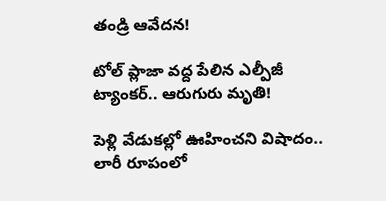తండ్రి ఆవేదన!

టోల్ ప్లాజా వద్ద పేలిన ఎల్పీజీ ట్యాంకర్.. ఆరుగురు మృతి!

పెళ్లి వేడుకల్లో ఊహించని విషాదం.. లారీ రూపంలో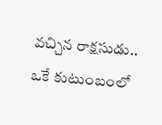వచ్చిన రాక్షసుడు.. ఒకే కుటుంబంలో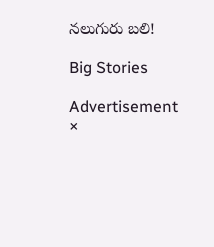నలుగురు బలి!

Big Stories

Advertisement
×